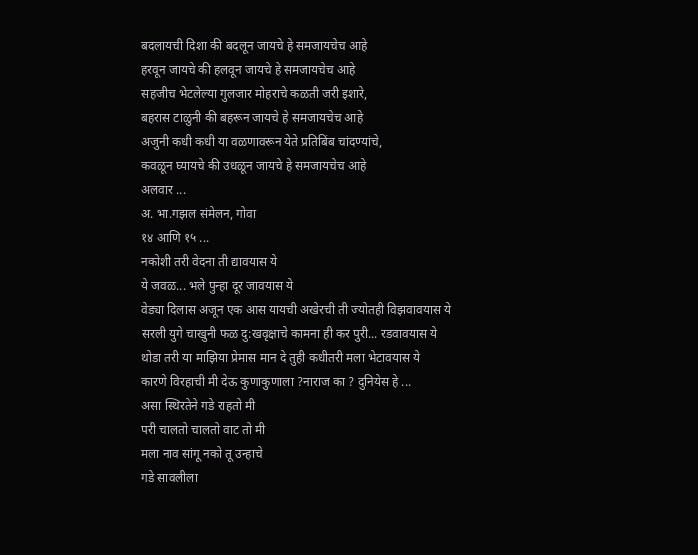बदलायची दिशा की बदलून जायचे हे समजायचेच आहे
हरवून जायचे की हलवून जायचे हे समजायचेच आहे
सहजीच भेटलेल्या गुलजार मोहराचे कळती जरी इशारे,
बहरास टाळुनी की बहरून जायचे हे समजायचेच आहे
अजुनी कधी कधी या वळणावरून येते प्रतिबिंब चांदण्यांचे,
कवळून घ्यायचे की उधळून जायचे हे समजायचेच आहे
अलवार ...
अ. भा.गझल संमेलन, गोवा
१४ आणि १५ ...
नकोशी तरी वेदना ती द्यावयास ये
ये जवळ... भले पुन्हा दूर जावयास ये
वेड्या दिलास अजून एक आस यायची अखेरची ती ज्योतही विझवावयास ये
सरली युगे चाखुनी फळ दु:खवृक्षाचे कामना ही कर पुरी... रडवावयास ये
थोडा तरी या माझिया प्रेमास मान दे तुही कधीतरी मला भेटावयास ये
कारणे विरहाची मी देऊ कुणाकुणाला ?नाराज का ? दुनियेस हे ...
असा स्थिरतेने गडे राहतो मी
परी चालतो चालतो वाट तो मी
मला नाव सांगू नको तू उन्हाचे
गडे सावलीला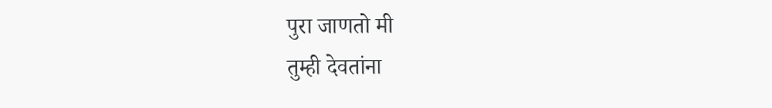पुरा जाणतो मी
तुम्ही देवतांना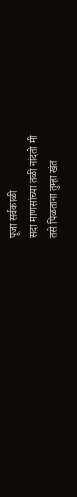पूजा सर्वकाळी
सदा माणसांच्या तळी नांदतो मी
तसे पिळताना तुम्हा खंत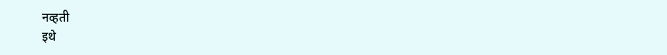नव्हती
इथे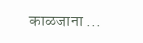काळजाना ...